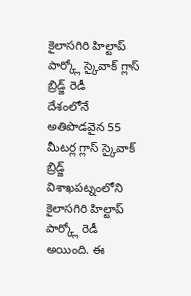కైలాసగిరి హిల్టాప్ పార్క్లో స్కైవాక్ గ్లాస్ బ్రిడ్జ్ రెడీ
దేశంలోనే అతిపొడవైన 55 మీటర్ల గ్లాస్ స్కైవాక్ బ్రిడ్జ్ విశాఖపట్నంలోని కైలాసగిరి హిల్టాప్ పార్క్లో రెడీ అయింది. ఈ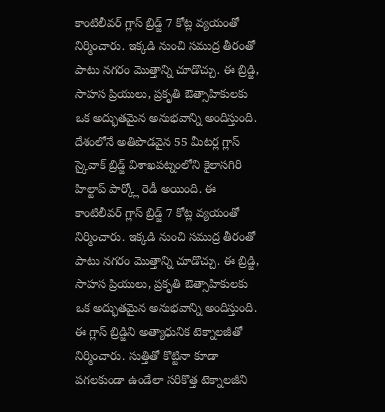కాంటిలీవర్ గ్లాస్ బ్రిడ్జ్ 7 కోట్ల వ్యయంతో నిర్మించారు. ఇక్కడి నుంచి సముద్ర తీరంతో పాటు నగరం మొత్తాన్ని చూడొచ్చు. ఈ బ్రిడ్జి, సాహస ప్రియులు, ప్రకృతి ఔత్సాహికులకు ఒక అద్భుతమైన అనుభవాన్ని అందిస్తుంది.
దేశంలోనే అతిపొడవైన 55 మీటర్ల గ్లాస్ స్కైవాక్ బ్రిడ్జ్ విశాఖపట్నంలోని కైలాసగిరి హిల్టాప్ పార్క్లో రెడీ అయింది. ఈ కాంటిలీవర్ గ్లాస్ బ్రిడ్జ్ 7 కోట్ల వ్యయంతో నిర్మించారు. ఇక్కడి నుంచి సముద్ర తీరంతో పాటు నగరం మొత్తాన్ని చూడొచ్చు. ఈ బ్రిడ్జి, సాహస ప్రియులు, ప్రకృతి ఔత్సాహికులకు ఒక అద్భుతమైన అనుభవాన్ని అందిస్తుంది. ఈ గ్లాస్ బ్రిడ్జిని అత్యాధునిక టెక్నాలజీతో నిర్మించారు. సుత్తితో కొట్టినా కూడా పగలకుండా ఉండేలా సరికొత్త టెక్నాలజీని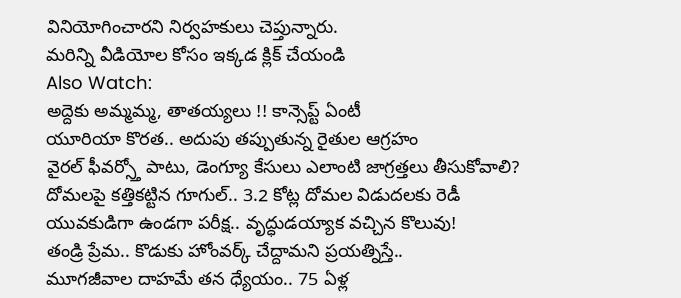వినియోగించారని నిర్వహకులు చెప్తున్నారు.
మరిన్ని వీడియోల కోసం ఇక్కడ క్లిక్ చేయండి
Also Watch:
అద్దెకు అమ్మమ్మ, తాతయ్యలు !! కాన్సెప్ట్ ఏంటీ
యూరియా కొరత.. అదుపు తప్పుతున్న రైతుల ఆగ్రహం
వైరల్ ఫీవర్స్తో పాటు, డెంగ్యూ కేసులు ఎలాంటి జాగ్రత్తలు తీసుకోవాలి?
దోమలపై కత్తికట్టిన గూగుల్.. 3.2 కోట్ల దోమల విడుదలకు రెడీ
యువకుడిగా ఉండగా పరీక్ష.. వృద్ధుడయ్యాక వచ్చిన కొలువు!
తండ్రి ప్రేమ.. కొడుకు హోంవర్క్ చేద్దామని ప్రయత్నిస్తే..
మూగజీవాల దాహమే తన ధ్యేయం.. 75 ఏళ్ల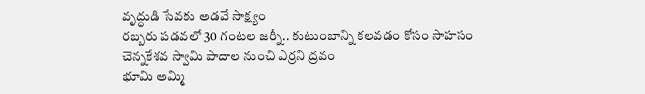వృద్ధుడి సేవకు అడవే సాక్ష్యం
రబ్బరు పడవలో 30 గంటల జర్నీ.. కుటుంబాన్ని కలవడం కోసం సాహసం
చెన్నకేశవ స్వామి పాదాల నుంచి ఎర్రని ద్రవం
భూమి అమ్మి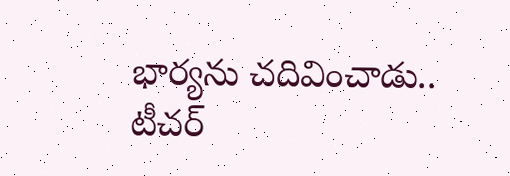భార్యను చదివించాడు.. టీచర్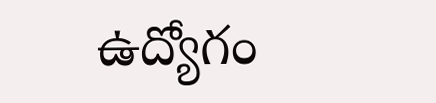ఉద్యోగం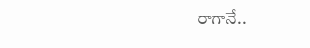రాగానే..